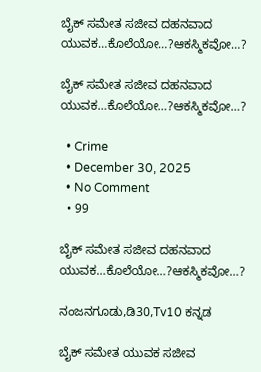ಬೈಕ್ ಸಮೇತ ಸಜೀವ ದಹನವಾದ ಯುವಕ…ಕೊಲೆಯೋ…?ಆಕಸ್ಮಿಕವೋ…?

ಬೈಕ್ ಸಮೇತ ಸಜೀವ ದಹನವಾದ ಯುವಕ…ಕೊಲೆಯೋ…?ಆಕಸ್ಮಿಕವೋ…?

  • Crime
  • December 30, 2025
  • No Comment
  • 99

ಬೈಕ್ ಸಮೇತ ಸಜೀವ ದಹನವಾದ ಯುವಕ…ಕೊಲೆಯೋ…?ಆಕಸ್ಮಿಕವೋ…?

ನಂಜನಗೂಡು,ಡಿ30,Tv10 ಕನ್ನಡ

ಬೈಕ್ ಸಮೇತ ಯುವಕ ಸಜೀವ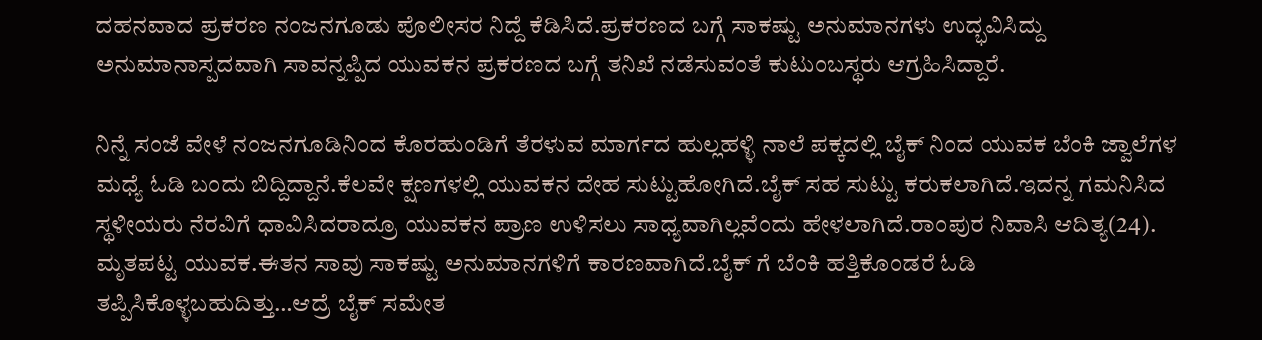ದಹನವಾದ ಪ್ರಕರಣ ನಂಜನಗೂಡು ಪೊಲೀಸರ ನಿದ್ದೆ ಕೆಡಿಸಿದೆ.ಪ್ರಕರಣದ ಬಗ್ಗೆ ಸಾಕಷ್ಟು ಅನುಮಾನಗಳು ಉದ್ಭವಿಸಿದ್ದು ಅನುಮಾನಾಸ್ಪದವಾಗಿ ಸಾವನ್ನಪ್ಪಿದ ಯುವಕನ ಪ್ರಕರಣದ ಬಗ್ಗೆ ತನಿಖೆ ನಡೆಸುವಂತೆ ಕುಟುಂಬಸ್ಥರು ಆಗ್ರಹಿಸಿದ್ದಾರೆ.

ನಿನ್ನೆ ಸಂಜೆ ವೇಳೆ ನಂಜನಗೂಡಿನಿಂದ ಕೊರಹುಂಡಿಗೆ ತೆರಳುವ ಮಾರ್ಗದ ಹುಲ್ಲಹಳ್ಳಿ ನಾಲೆ ಪಕ್ಕದಲ್ಲಿ ಬೈಕ್ ನಿಂದ ಯುವಕ ಬೆಂಕಿ ಜ್ವಾಲೆಗಳ ಮಧ್ಯೆ ಓಡಿ ಬಂದು ಬಿದ್ದಿದ್ದಾನೆ.ಕೆಲವೇ ಕ್ಷಣಗಳಲ್ಲಿ ಯುವಕನ ದೇಹ ಸುಟ್ಟುಹೋಗಿದೆ.ಬೈಕ್ ಸಹ ಸುಟ್ಟು ಕರುಕಲಾಗಿದೆ.ಇದನ್ನ ಗಮನಿಸಿದ ಸ್ಥಳೀಯರು ನೆರವಿಗೆ ಧಾವಿಸಿದರಾದ್ರೂ ಯುವಕನ ಪ್ರಾಣ ಉಳಿಸಲು ಸಾಧ್ಯವಾಗಿಲ್ಲವೆಂದು ಹೇಳಲಾಗಿದೆ.ರಾಂಪುರ ನಿವಾಸಿ ಆದಿತ್ಯ(24). ಮೃತಪಟ್ಟ ಯುವಕ.ಈತನ ಸಾವು ಸಾಕಷ್ಟು ಅನುಮಾನಗಳಿಗೆ ಕಾರಣವಾಗಿದೆ.ಬೈಕ್ ಗೆ ಬೆಂಕಿ ಹತ್ತಿಕೊಂಡರೆ ಓಡಿ ತಪ್ಪಿಸಿಕೊಳ್ಳಬಹುದಿತ್ತು…ಆದ್ರೆ ಬೈಕ್ ಸಮೇತ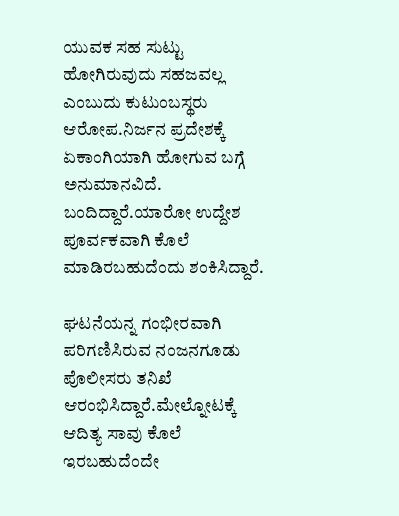ಯುವಕ ಸಹ ಸುಟ್ಟು ಹೋಗಿರುವುದು ಸಹಜವಲ್ಲ ಎಂಬುದು ಕುಟುಂಬಸ್ಥರು ಆರೋಪ.ನಿರ್ಜನ ಪ್ರದೇಶಕ್ಕೆ ಏಕಾಂಗಿಯಾಗಿ ಹೋಗುವ ಬಗ್ಗೆ ಅನುಮಾನವಿದೆ. ಬಂದಿದ್ದಾರೆ.ಯಾರೋ ಉದ್ದೇಶ ಪೂರ್ವಕವಾಗಿ ಕೊಲೆ ಮಾಡಿರಬಹುದೆಂದು ಶಂಕಿಸಿದ್ದಾರೆ.

ಘಟನೆಯನ್ನ ಗಂಭೀರವಾಗಿ ಪರಿಗಣಿಸಿರುವ ನಂಜನಗೂಡು ಪೊಲೀಸರು ತನಿಖೆ ಆರಂಭಿಸಿದ್ದಾರೆ.ಮೇಲ್ನೋಟಕ್ಕೆ ಆದಿತ್ಯ ಸಾವು ಕೊಲೆ ಇರಬಹುದೆಂದೇ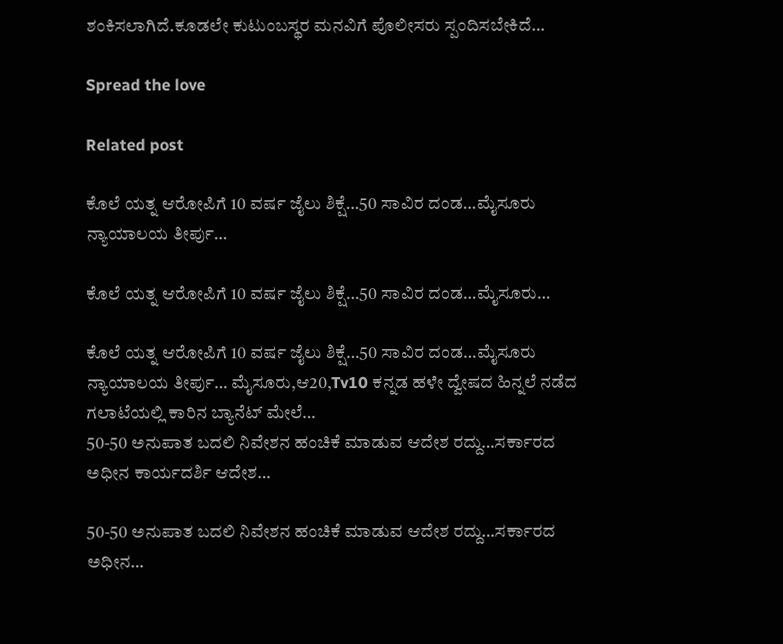ಶಂಕಿಸಲಾಗಿದೆ.ಕೂಡಲೇ ಕುಟುಂಬಸ್ಥರ ಮನವಿಗೆ ಪೊಲೀಸರು ಸ್ಪಂದಿಸಬೇಕಿದೆ…

Spread the love

Related post

ಕೊಲೆ ಯತ್ನ ಆರೋಪಿಗೆ 10 ವರ್ಷ ಜೈಲು ಶಿಕ್ಷೆ…50 ಸಾವಿರ ದಂಡ…ಮೈಸೂರು ನ್ಯಾಯಾಲಯ ತೀರ್ಪು…

ಕೊಲೆ ಯತ್ನ ಆರೋಪಿಗೆ 10 ವರ್ಷ ಜೈಲು ಶಿಕ್ಷೆ…50 ಸಾವಿರ ದಂಡ…ಮೈಸೂರು…

ಕೊಲೆ ಯತ್ನ ಆರೋಪಿಗೆ 10 ವರ್ಷ ಜೈಲು ಶಿಕ್ಷೆ…50 ಸಾವಿರ ದಂಡ…ಮೈಸೂರು ನ್ಯಾಯಾಲಯ ತೀರ್ಪು… ಮೈಸೂರು,ಆ20,Tv10 ಕನ್ನಡ ಹಳೇ ದ್ವೇಷದ ಹಿನ್ನಲೆ ನಡೆದ ಗಲಾಟೆಯಲ್ಲಿ ಕಾರಿನ ಬ್ಯಾನೆಟ್ ಮೇಲೆ…
50-50 ಅನುಪಾತ ಬದಲಿ ನಿವೇಶನ ಹಂಚಿಕೆ ಮಾಡುವ ಆದೇಶ ರದ್ದು…ಸರ್ಕಾರದ ಅಧೀನ ಕಾರ್ಯದರ್ಶಿ ಆದೇಶ…

50-50 ಅನುಪಾತ ಬದಲಿ ನಿವೇಶನ ಹಂಚಿಕೆ ಮಾಡುವ ಆದೇಶ ರದ್ದು…ಸರ್ಕಾರದ ಅಧೀನ…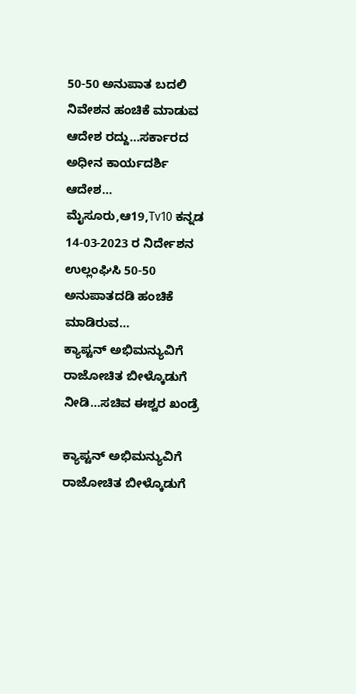50-50 ಅನುಪಾತ ಬದಲಿ ನಿವೇಶನ ಹಂಚಿಕೆ ಮಾಡುವ ಆದೇಶ ರದ್ದು…ಸರ್ಕಾರದ ಅಧೀನ ಕಾರ್ಯದರ್ಶಿ ಆದೇಶ… ಮೈಸೂರು,ಆ19,Tv10 ಕನ್ನಡ 14-03-2023 ರ ನಿರ್ದೇಶನ ಉಲ್ಲಂಘಿಸಿ 50-50 ಅನುಪಾತದಡಿ ಹಂಚಿಕೆ ಮಾಡಿರುವ…
ಕ್ಯಾಪ್ಟನ್ ಅಭಿಮನ್ಯುವಿಗೆ ರಾಜೋಚಿತ ಬೀಳ್ಕೊಡುಗೆ ನೀಡಿ…ಸಚಿವ ಈಶ್ವರ ಖಂಡ್ರೆ

ಕ್ಯಾಪ್ಟನ್ ಅಭಿಮನ್ಯುವಿಗೆ ರಾಜೋಚಿತ ಬೀಳ್ಕೊಡುಗೆ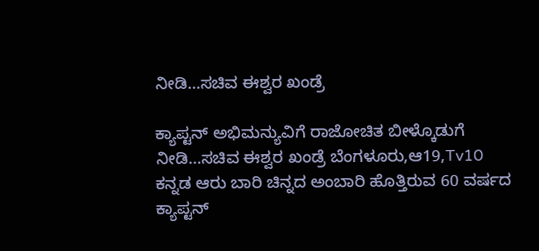ನೀಡಿ…ಸಚಿವ ಈಶ್ವರ ಖಂಡ್ರೆ

ಕ್ಯಾಪ್ಟನ್ ಅಭಿಮನ್ಯುವಿಗೆ ರಾಜೋಚಿತ ಬೀಳ್ಕೊಡುಗೆ ನೀಡಿ…ಸಚಿವ ಈಶ್ವರ ಖಂಡ್ರೆ ಬೆಂಗಳೂರು,ಆ19,Tv10 ಕನ್ನಡ ಆರು ಬಾರಿ ಚಿನ್ನದ ಅಂಬಾರಿ ಹೊತ್ತಿರುವ 60 ವರ್ಷದ ಕ್ಯಾಪ್ಟನ್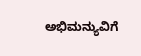ಅಭಿಮನ್ಯುವಿಗೆ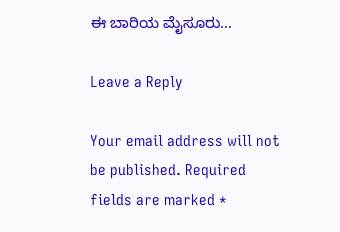ಈ ಬಾರಿಯ ಮೈಸೂರು…

Leave a Reply

Your email address will not be published. Required fields are marked *